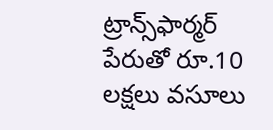ట్రాన్స్‌ఫార్మర్ పేరుతో రూ.10 లక్షలు వసూలు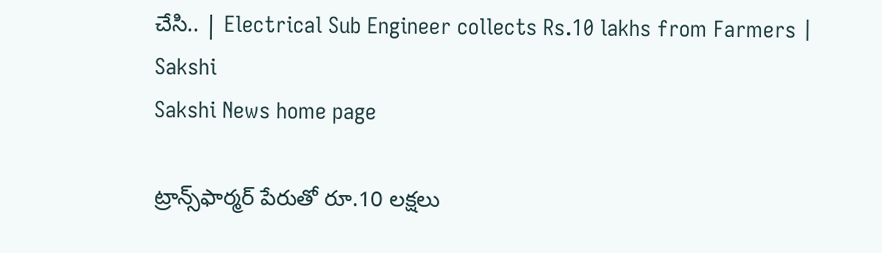చేసి.. | Electrical Sub Engineer collects Rs.10 lakhs from Farmers | Sakshi
Sakshi News home page

ట్రాన్స్‌ఫార్మర్ పేరుతో రూ.10 లక్షలు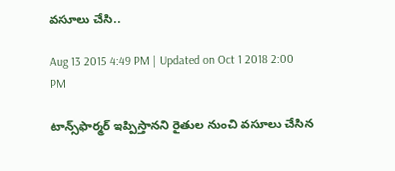వసూలు చేసి..

Aug 13 2015 4:49 PM | Updated on Oct 1 2018 2:00 PM

టాన్స్‌ఫార్మర్ ఇప్పిస్తానని రైతుల నుంచి వసూలు చేసిన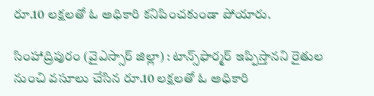రూ.10 లక్షలతో ఓ అధికారి కనిపించకుండా పోయారు.

సింహాద్రిపురం (వైఎస్సార్ జిల్లా) : టాన్స్‌ఫార్మర్ ఇప్పిస్తానని రైతుల నుంచి వసూలు చేసిన రూ.10 లక్షలతో ఓ అధికారి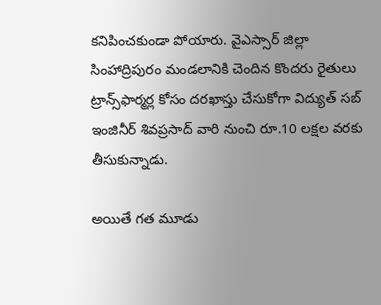కనిపించకుండా పోయారు. వైఎస్సార్ జిల్లా సింహాద్రిపురం మండలానికి చెందిన కొందరు రైతులు ట్రాన్స్‌ఫార్మర్ల కోసం దరఖాస్తు చేసుకోగా విద్యుత్ సబ్ ఇంజినీర్ శివప్రసాద్ వారి నుంచి రూ.10 లక్షల వరకు తీసుకున్నాడు.

అయితే గత మూడు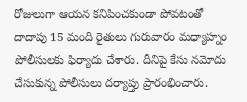రోజులుగా ఆయన కనిపించకుండా పోవటంతో దాదాపు 15 మంది రైతులు గురువారం మధ్యాహ్నం పోలీసులకు ఫిర్యాదు చేశారు. దీనిపై కేసు నమోదు చేసుకున్న పోలీసులు దర్యాప్తు ప్రారంభించారు.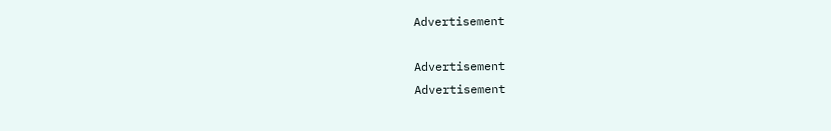Advertisement

Advertisement
Advertisement